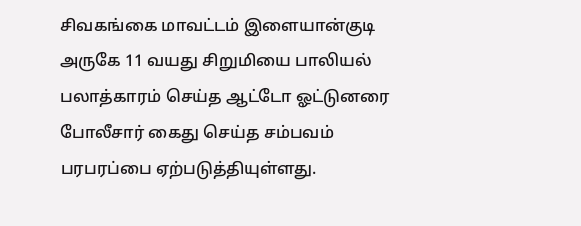சிவகங்கை மாவட்டம் இளையான்குடி அருகே 11 வயது சிறுமியை பாலியல் பலாத்காரம் செய்த ஆட்டோ ஓட்டுனரை போலீசார் கைது செய்த சம்பவம் பரபரப்பை ஏற்படுத்தியுள்ளது.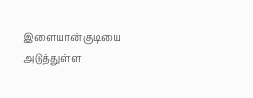இளையான்குடியை அடுத்துள்ள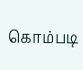கொம்படி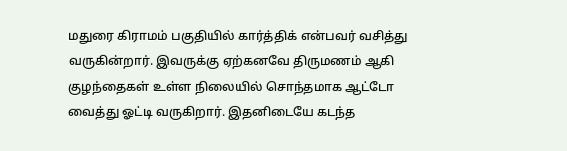மதுரை கிராமம் பகுதியில் கார்த்திக் என்பவர் வசித்து வருகின்றார். இவருக்கு ஏற்கனவே திருமணம் ஆகி குழந்தைகள் உள்ள நிலையில் சொந்தமாக ஆட்டோ வைத்து ஓட்டி வருகிறார். இதனிடையே கடந்த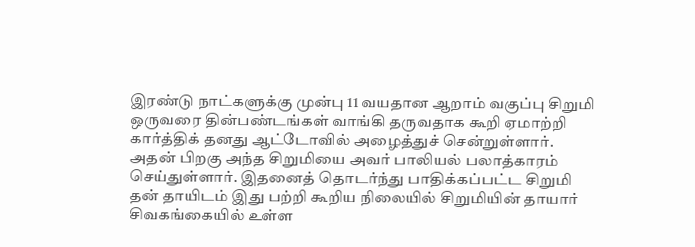இரண்டு நாட்களுக்கு முன்பு 11 வயதான ஆறாம் வகுப்பு சிறுமி ஒருவரை தின்பண்டங்கள் வாங்கி தருவதாக கூறி ஏமாற்றி கார்த்திக் தனது ஆட்டோவில் அழைத்துச் சென்றுள்ளார்.
அதன் பிறகு அந்த சிறுமியை அவர் பாலியல் பலாத்காரம் செய்துள்ளார். இதனைத் தொடர்ந்து பாதிக்கப்பட்ட சிறுமி தன் தாயிடம் இது பற்றி கூறிய நிலையில் சிறுமியின் தாயார் சிவகங்கையில் உள்ள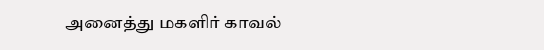அனைத்து மகளிர் காவல்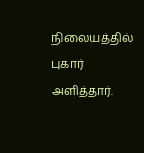நிலையத்தில் புகார் அளித்தார்.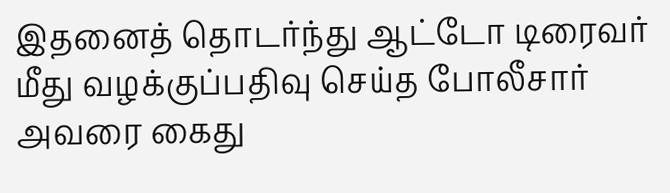இதனைத் தொடர்ந்து ஆட்டோ டிரைவர் மீது வழக்குப்பதிவு செய்த போலீசார் அவரை கைது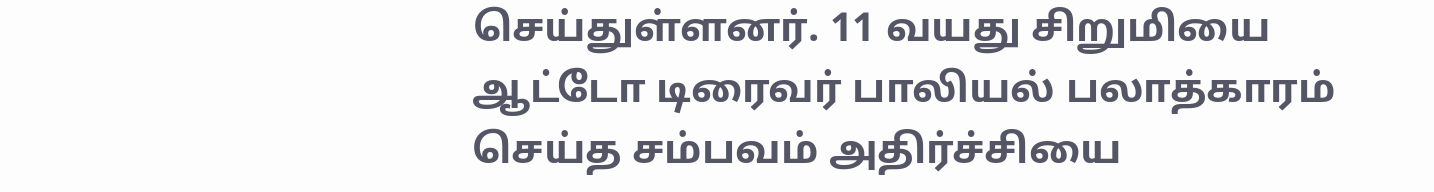செய்துள்ளனர். 11 வயது சிறுமியை ஆட்டோ டிரைவர் பாலியல் பலாத்காரம் செய்த சம்பவம் அதிர்ச்சியை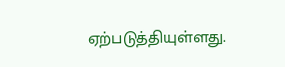ஏற்படுத்தியுள்ளது.